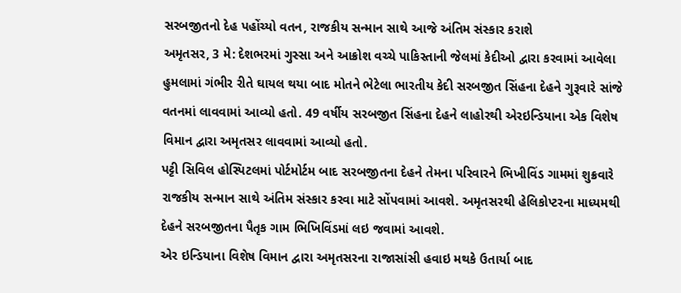સરબજીતનો દેહ પહોંચ્યો વતન, રાજકીય સન્માન સાથે આજે અંતિમ સંસ્કાર કરાશે
અમૃતસર, 3 મે: દેશભરમાં ગુસ્સા અને આક્રોશ વચ્ચે પાકિસ્તાની જેલમાં કેદીઓ દ્વારા કરવામાં આવેલા હુમલામાં ગંભીર રીતે ઘાયલ થયા બાદ મોતને ભેટેલા ભારતીય કેદી સરબજીત સિંહના દેહને ગુરૂવારે સાંજે વતનમાં લાવવામાં આવ્યો હતો. 49 વર્ષીય સરબજીત સિંહના દેહને લાહોરથી એરઇન્ડિયાના એક વિશેષ વિમાન દ્વારા અમૃતસર લાવવામાં આવ્યો હતો.
પટ્ટી સિવિલ હોસ્પિટલમાં પોર્ટમોર્ટમ બાદ સરબજીતના દેહને તેમના પરિવારને ભિખીવિંડ ગામમાં શુક્રવારે રાજકીય સન્માન સાથે અંતિમ સંસ્કાર કરવા માટે સોંપવામાં આવશે. અમૃતસરથી હેલિકોપ્ટરના માધ્યમથી દેહને સરબજીતના પૈતૃક ગામ ભિખિવિંડમાં લઇ જવામાં આવશે.
એર ઇન્ડિયાના વિશેષ વિમાન દ્વારા અમૃતસરના રાજાસાંસી હવાઇ મથકે ઉતાર્યા બાદ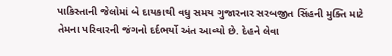પાકિસ્તાની જેલોમાં બે દાયકાથી વધુ સમય ગુજારનાર સરબજીત સિંહની મુક્તિ માટે તેમના પરિવારની જંગનો દર્દભર્યો અંત આવ્યો છે. દેહને લેવા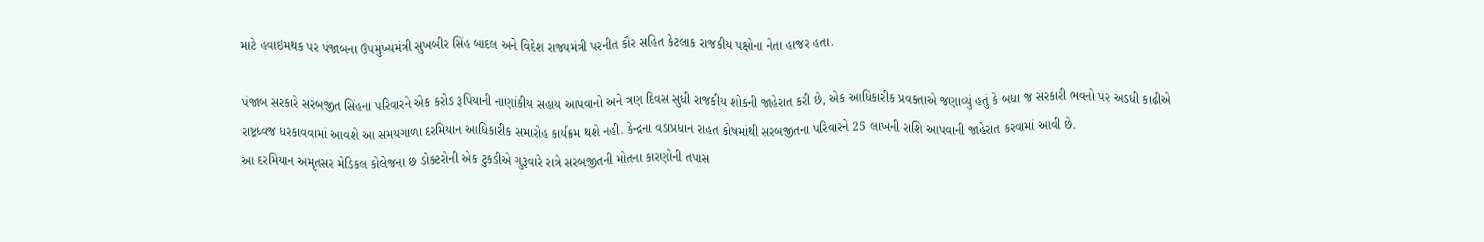માટે હવાઇમથક પર પંજાબના ઉપમુખ્યમંત્રી સુખબીર સિંહ બાદલ અને વિદેશ રાજ્યમંત્રી પરનીત કૌર સહિત કેટલાક રાજકીય પક્ષોના નેતા હાજર હતા.

પંજાબ સરકારે સરબજીત સિંહના પરિવારને એક કરોડ રૂપિયાની નાણાંકીય સહાય આપવાનો અને ત્રણ દિવસ સુધી રાજકીય શોકની જાહેરાત કરી છે, એક આધિકારીક પ્રવક્તાએ જણાવ્યું હતું કે બધા જ સરકારી ભવનો પર અડધી કાઢીએ રાષ્ટ્રધ્વજ ધરકાવવામાં આવશે આ સમયગાળા દરમિયાન આધિકારીક સમારોહ કાર્યક્રમ થશે નહી. કેન્દ્રના વડાપ્રધાન રાહત કોષમાંથી સરબજીતના પરિવારને 25 લાખની રાશિ આપવાની જાહેરાત કરવામાં આવી છે.
આ દરમિયાન અમૃતસર મેડિકલ કોલેજના છ ડોક્ટરોની એક ટુકડીએ ગુરૂવારે રાત્રે સરબજીતની મોતના કારણોની તપાસ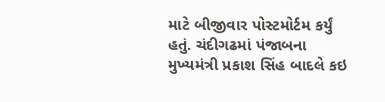માટે બીજીવાર પોસ્ટમોર્ટમ કર્યું હતું. ચંદીગઢમાં પંજાબના મુખ્યમંત્રી પ્રકાશ સિંહ બાદલે કઇ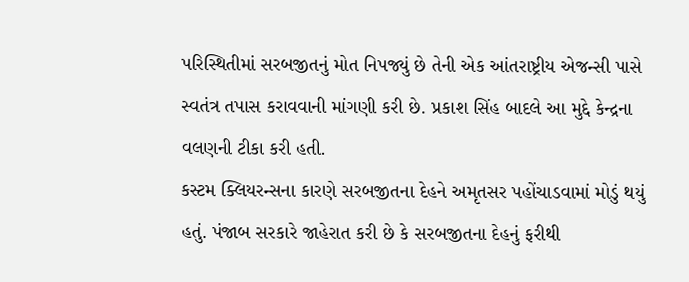પરિસ્થિતીમાં સરબજીતનું મોત નિપજ્યું છે તેની એક આંતરાષ્ટ્રીય એજન્સી પાસે સ્વતંત્ર તપાસ કરાવવાની માંગણી કરી છે. પ્રકાશ સિંહ બાદલે આ મુદ્દે કેન્દ્રના વલણની ટીકા કરી હતી.
કસ્ટમ ક્લિયરન્સના કારણે સરબજીતના દેહને અમૃતસર પહોંચાડવામાં મોડું થયું હતું. પંજાબ સરકારે જાહેરાત કરી છે કે સરબજીતના દેહનું ફરીથી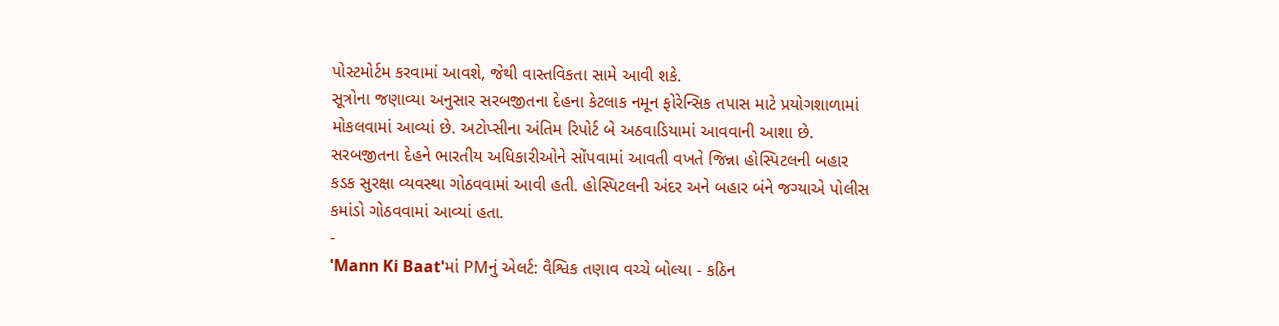પોસ્ટમોર્ટમ કરવામાં આવશે, જેથી વાસ્તવિકતા સામે આવી શકે.
સૂત્રોના જણાવ્યા અનુસાર સરબજીતના દેહના કેટલાક નમૂન ફોરેન્સિક તપાસ માટે પ્રયોગશાળામાં મોકલવામાં આવ્યાં છે. અટોપ્સીના અંતિમ રિપોર્ટ બે અઠવાડિયામાં આવવાની આશા છે. સરબજીતના દેહને ભારતીય અધિકારીઓને સોંપવામાં આવતી વખતે જિન્ના હોસ્પિટલની બહાર કડક સુરક્ષા વ્યવસ્થા ગોઠવવામાં આવી હતી. હોસ્પિટલની અંદર અને બહાર બંને જગ્યાએ પોલીસ કમાંડો ગોઠવવામાં આવ્યાં હતા.
-
'Mann Ki Baat'માં PMનું એલર્ટ: વૈશ્વિક તણાવ વચ્ચે બોલ્યા - કઠિન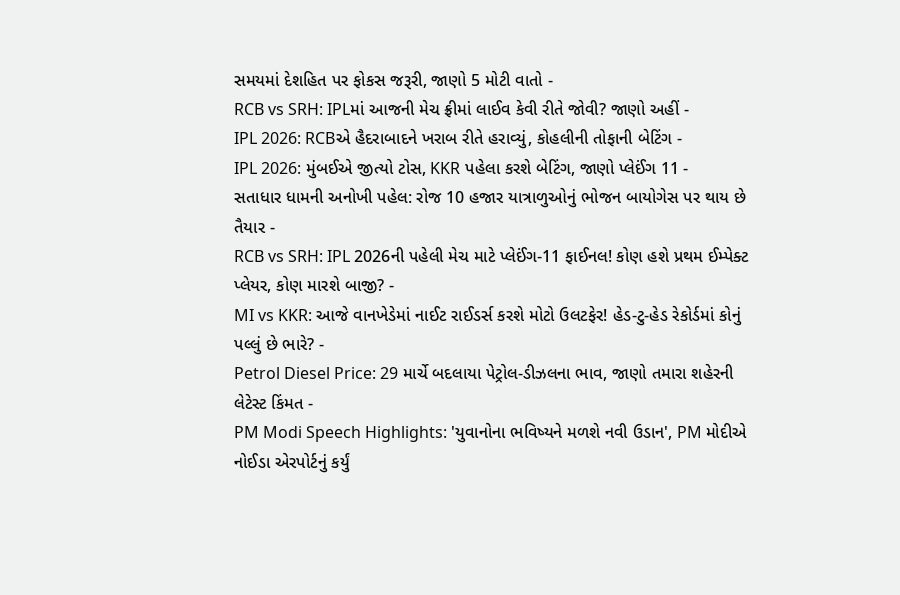સમયમાં દેશહિત પર ફોકસ જરૂરી, જાણો 5 મોટી વાતો -
RCB vs SRH: IPLમાં આજની મેચ ફ્રીમાં લાઈવ કેવી રીતે જોવી? જાણો અહીં -
IPL 2026: RCBએ હૈદરાબાદને ખરાબ રીતે હરાવ્યું, કોહલીની તોફાની બેટિંગ -
IPL 2026: મુંબઈએ જીત્યો ટોસ, KKR પહેલા કરશે બેટિંગ, જાણો પ્લેઈંગ 11 -
સતાધાર ધામની અનોખી પહેલ: રોજ 10 હજાર યાત્રાળુઓનું ભોજન બાયોગેસ પર થાય છે તૈયાર -
RCB vs SRH: IPL 2026ની પહેલી મેચ માટે પ્લેઈંગ-11 ફાઈનલ! કોણ હશે પ્રથમ ઈમ્પેક્ટ પ્લેયર, કોણ મારશે બાજી? -
MI vs KKR: આજે વાનખેડેમાં નાઈટ રાઈડર્સ કરશે મોટો ઉલટફેર! હેડ-ટુ-હેડ રેકોર્ડમાં કોનું પલ્લું છે ભારે? -
Petrol Diesel Price: 29 માર્ચે બદલાયા પેટ્રોલ-ડીઝલના ભાવ, જાણો તમારા શહેરની લેટેસ્ટ કિંમત -
PM Modi Speech Highlights: 'યુવાનોના ભવિષ્યને મળશે નવી ઉડાન', PM મોદીએ નોઈડા એરપોર્ટનું કર્યું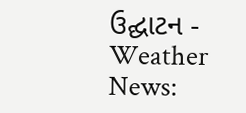ઉદ્ઘાટન -
Weather News: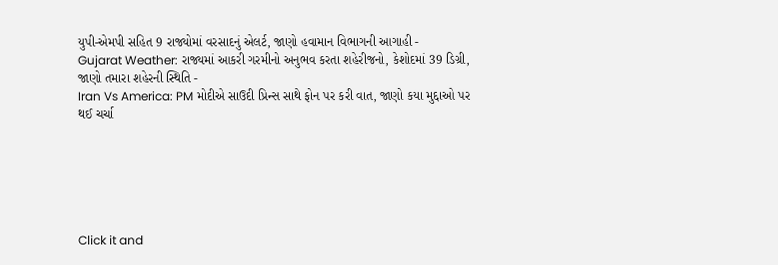યુપી-એમપી સહિત 9 રાજ્યોમાં વરસાદનું એલર્ટ, જાણો હવામાન વિભાગની આગાહી -
Gujarat Weather: રાજ્યમાં આકરી ગરમીનો અનુભવ કરતા શહેરીજનો, કેશોદમાં 39 ડિગ્રી, જાણો તમારા શહેરની સ્થિતિ -
Iran Vs America: PM મોદીએ સાઉદી પ્રિન્સ સાથે ફોન પર કરી વાત, જાણો કયા મુદ્દાઓ પર થઈ ચર્ચા






Click it and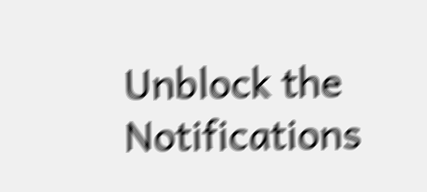Unblock the Notifications